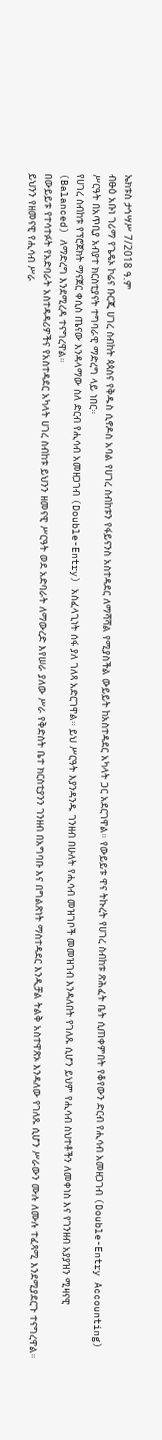ኤክቱስ ታኅሣሥ 7/2018 ዓ.ም
ብፁዕ አቡነ ገሪማ የጌዴኦ ኮሬና ቡርጂ ሀገረ ስብከት ጳጳስና የቅዱስ ሲኖዶስ አባል የሀገረ ስብከቱን የፋይናንስ አስተዳደር ለማሻሻል የሚያስችል ውይይት ከአስተዳደር አካላት ጋር አደርገዋል። የውይይቱ ዋና ትኩረት የሀገረ ስብከቱ ጽሕፈት ቤት ሲጠቀምበት የቆየውን ድርብ የሒሳብ አመዘጋገብ (Double-Entry Accounting) ሥርዓት በአጥቢያ አብያተ ክርስቲያናት ተግባራዊ ማድረግ ላይ ነበር።
የሀገረ ስብከቱ የፕሮጀክት ማናጀር ቀሲስ ጤናው እንዳላማው ስለ ድርብ የሒሳብ አመዘጋገብ (Double-Entry) አስፈላጊነት ሰፋ ያለ ገለጻ አድርገዋል። ይህ ሥርዓት እያንዳንዱ ገንዘብ በሁለት የሒሳብ መዝገቦች መመዝገብ እንዳለበት የገለጹ ሲሆን ይህም የሒሳብ ስህተቶችን ለመቀነስ እና የገንዘብ አያያዝን ሚዛናዊ (Balanced) ለማድረግ እንደሚረዳ ተናግረዋል።
በውይይቱ የተሳተፉት የአድባራት አስተዳዳሪዎችና የአስተዳደር አካላት ሀገረ ስብከቱ ይህንን ዘመናዊ ሥርዓት ወደ አድባራት ለማውረድ እየሠራ ያለው ሥራ የቅድስት ቤተ ክርስቲያንን ገንዘብ በአግባቡ እና በግልጽነት ማስተዳደር እንዲቻል ትልቅ አስተዋጽኦ እንዳለው የገለጹ ሲሆን ሥራውን ሙሉ ለሙሉ ተፈጻሚ እንደሚያደርጉ ተናግረዋል።
ይህንን የዘመናዊ የሒሳብ ሥራ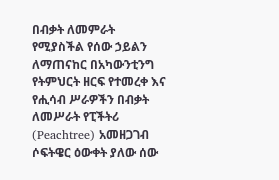በብቃት ለመምራት የሚያስችል የሰው ኃይልን ለማጠናከር በአካውንቲንግ የትምህርት ዘርፍ የተመረቀ እና የሒሳብ ሥራዎችን በብቃት ለመሥራት የፒችትሪ (Peachtree) አመዘጋገብ ሶፍትዌር ዕውቀት ያለው ሰው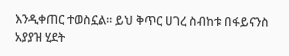እንዲቀጠር ተወስኗል። ይህ ቅጥር ሀገረ ስብከቱ በፋይናንስ አያያዝ ሂደት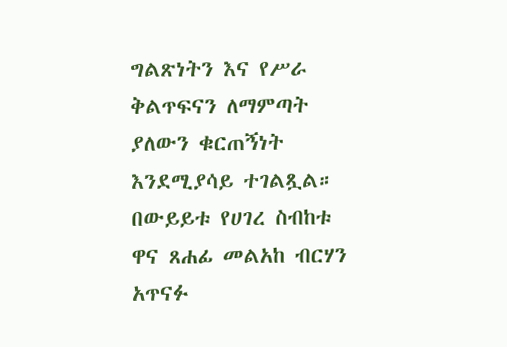ግልጽነትን እና የሥራ ቅልጥፍናን ለማምጣት ያለውን ቁርጠኝነት እንደሚያሳይ ተገልጿል።
በውይይቱ የሀገረ ስብከቱ ዋና ጸሐፊ መልአከ ብርሃን አጥናፉ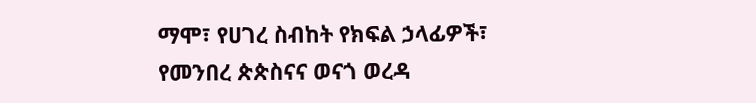ማሞ፣ የሀገረ ስብከት የክፍል ኃላፊዎች፣ የመንበረ ጵጵስናና ወናጎ ወረዳ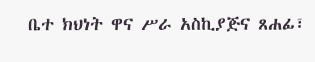ቤተ ክህነት ዋና ሥራ አስኪያጅና ጸሐፊ፣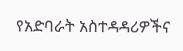የአድባራት አስተዳዳሪዎችና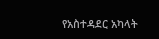የአስተዳደር አካላት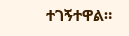ተገኝተዋል።